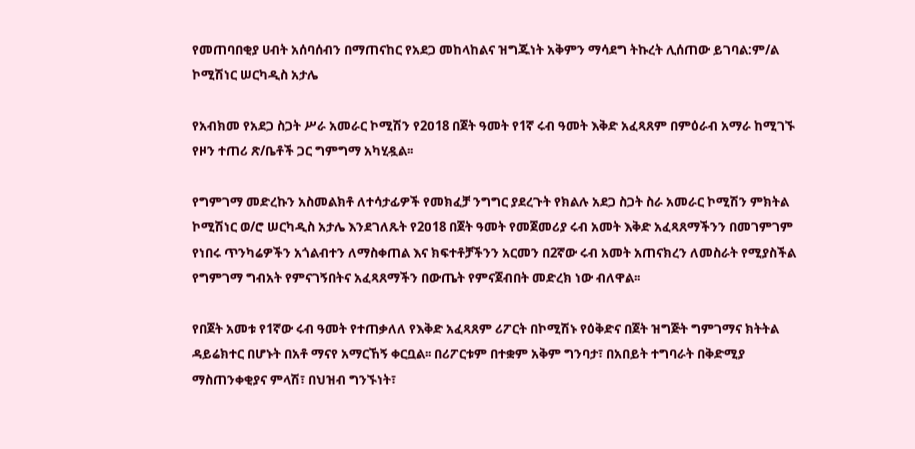የመጠባበቂያ ሀብት አሰባሰብን በማጠናከር የአደጋ መከላከልና ዝግጁነት አቅምን ማሳደግ ትኩረት ሊሰጠው ይገባል:ም/ል ኮሚሽነር ሠርካዲስ አታሌ

የአብክመ የአደጋ ስጋት ሥራ አመራር ኮሚሽን የ2ዐ18 በጀት ዓመት የ1ኛ ሩብ ዓመት እቅድ አፈጻጸም በምዕራብ አማራ ከሚገኙ የዞን ተጠሪ ጽ/ቤቶች ጋር ግምግማ አካሂዷል፡፡

የግምገማ መድረኩን አስመልክቶ ለተሳታፊዎች የመክፈቻ ንግግር ያደረጉት የክልሉ አደጋ ስጋት ስራ አመራር ኮሚሽን ምክትል ኮሚሽነር ወ/ሮ ሠርካዲስ አታሌ እንደገለጹት የ2ዐ18 በጀት ዓመት የመጀመሪያ ሩብ አመት እቅድ አፈጻጸማችንን በመገምገም የነበሩ ጥንካሬዎችን አጎልብተን ለማስቀጠል እና ክፍተቶቻችንን አርመን በ2ኛው ሩብ አመት አጠናክረን ለመስራት የሚያስችል የግምገማ ግብአት የምናገኝበትና አፈጻጸማችን በውጤት የምናጀብበት መድረክ ነው ብለዋል፡፡

የበጀት አመቱ የ1ኛው ሩብ ዓመት የተጠቃለለ የእቅድ አፈጻጸም ሪፖርት በኮሚሽኑ የዕቅድና በጀት ዝግጅት ግምገማና ክትትል ዳይሬክተር በሆኑት በአቶ ማናየ አማርኸኝ ቀርቧል፡፡ በሪፖርቱም በተቋም አቅም ግንባታ፣ በአበይት ተግባራት በቅድሚያ ማስጠንቀቂያና ምላሽ፣ በህዝብ ግንኙነት፣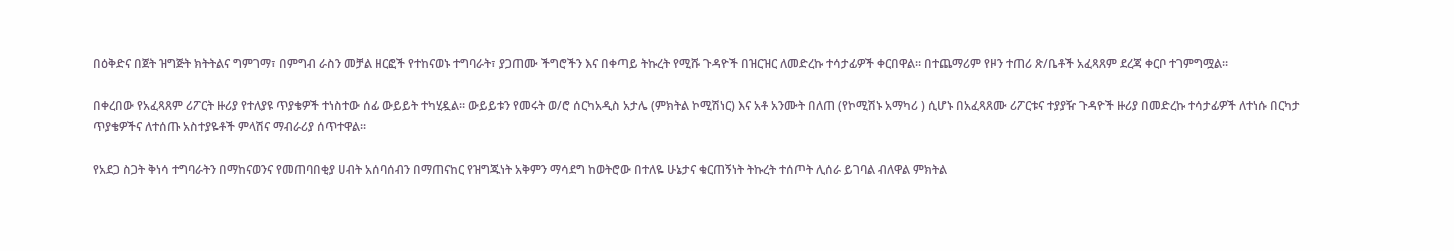በዕቅድና በጀት ዝግጅት ክትትልና ግምገማ፣ በምግብ ራስን መቻል ዘርፎች የተከናወኑ ተግባራት፣ ያጋጠሙ ችግሮችን እና በቀጣይ ትኩረት የሚሹ ጉዳዮች በዝርዝር ለመድረኩ ተሳታፊዎች ቀርበዋል። በተጨማሪም የዞን ተጠሪ ጽ/ቤቶች አፈጻጸም ደረጃ ቀርቦ ተገምግሟል።

በቀረበው የአፈጻጸም ሪፖርት ዙሪያ የተለያዩ ጥያቄዎች ተነስተው ሰፊ ውይይት ተካሂዷል። ውይይቱን የመሩት ወ/ሮ ሰርካአዲስ አታሌ (ምክትል ኮሚሽነር) እና አቶ አንሙት በለጠ (የኮሚሽኑ አማካሪ ) ሲሆኑ በአፈጻጸሙ ሪፖርቱና ተያያዥ ጉዳዮች ዙሪያ በመድረኩ ተሳታፊዎች ለተነሱ በርካታ ጥያቄዎችና ለተሰጡ አስተያዬቶች ምላሽና ማብራሪያ ሰጥተዋል፡፡

የአደጋ ስጋት ቅነሳ ተግባራትን በማከናወንና የመጠባበቂያ ሀብት አሰባሰብን በማጠናከር የዝግጁነት አቅምን ማሳደግ ከወትሮው በተለዬ ሁኔታና ቁርጠኝነት ትኩረት ተሰጦት ሊሰራ ይገባል ብለዋል ምክትል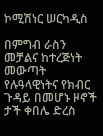ኮሚሽነር ሠርካዲስ

በምግብ ራስን መቻልና ከተረጅነት መውጣት የሉዓላዊነትና የክብር ጉዳይ በመሆኑ ዞኖች ታች ቀበሌ ድረስ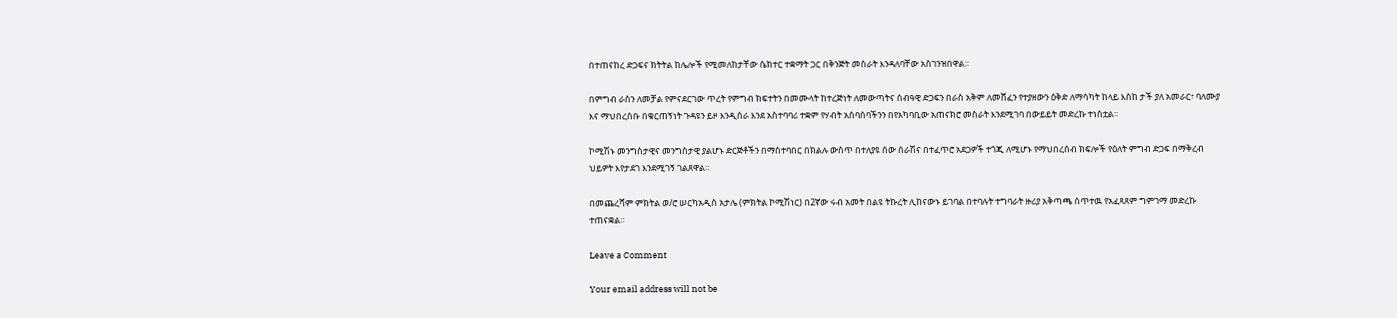በተጠናከረ ድጋፍና ክትትል ከሌሎች የሚመለከታቸው ሴክተር ተቋማት ጋር በቅንጅት መስራት እንዳለባቸው አስገንዝበዋል።

በምግብ ራስን ለመቻል የምናደርገው ጥረት የምግብ ክፍተትን በመሙላት ከተረጅነት ለመውጣትና ሰብዓዊ ድጋፍን በራስ አቅም ለመሸፈን የተያዘውን ዕቅድ ለማሳካት ከላይ እስከ ታች ያለ አመራር፣ ባለሙያ እና ማህበረሰቡ በቁርጠኝነት ጉዳዩን ይዞ እንዲሰራ እንደ አስተባባሪ ተቋም የሃብት አሰባሰባችንን በየአካባቢው አጠናክሮ መስራት እንደሚገባ በውይይት መድረኩ ተነስቷል፡፡

ኮሚሽኑ መንግስታዊና መንግስታዊ ያልሆኑ ድርጅቶችን በማስተባበር በክልሉ ውስጥ በተለያዩ ሰው ሰራሽና በተፈጥሮ አደጋዎች ተጎጂ ለሚሆኑ የማህበረሰብ ክፍሎች የዕለት ምግብ ድጋፍ በማቅረብ ህይዎት እየታደገ እንደሚገኝ ገልጸዋል።

በመጨረሻም ምክትል ወ/ሮ ሠርካአዲስ አታሌ (ምክትል ኮሚሽነር) በ2ኛው ሩብ አመት በልዩ ትኩረት ሊከናውኑ ይገባል በተባሉት ተግባራት ዙሪያ አቅጣጫ ሰጥተዉ የአፈጻጸም ግምገማ መድረኩ ተጠናቋል፡፡

Leave a Comment

Your email address will not be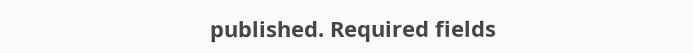published. Required fields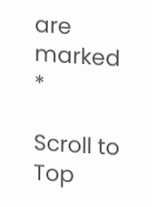are marked *

Scroll to Top